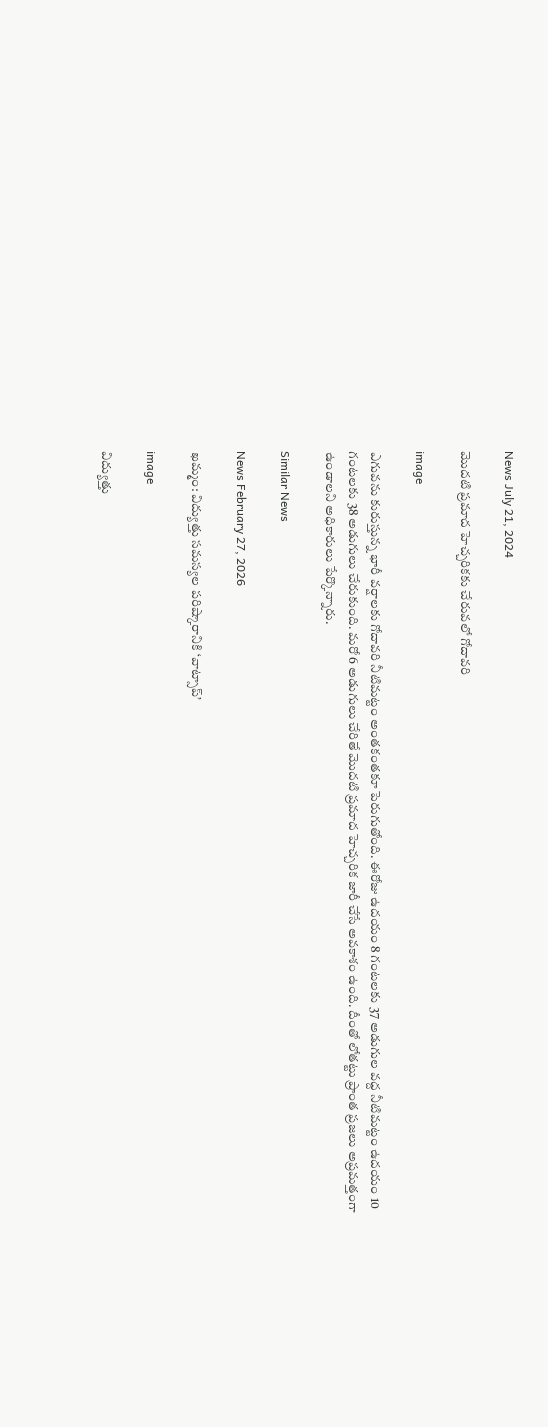News July 21, 2024

మొదటి ప్రమాద హెచ్చరికకు చేరువలో గోదావరి

image

ఎగువను కురుస్తున్న భారీ వర్షాలకు గోదావరి నీటిమట్టం అంతకంతకూ పెరుగుతోంది. ఈరోజు ఉదయం 8 గంటలకు 37 అడుగుల వద్ద నీటిమట్టం ఉదయం 10 గంటలకు 38 అడుగులు చేరుకుంది. మరో 6 అడుగులు చేరితే మొదటి ప్రమాద హెచ్చరిక జారీ చేసే అవకాశం ఉంది. దీంతో లోతట్టు ప్రాంత ప్రజలు అప్రమత్తంగా ఉండాలని అధికారులు పేర్కొన్నారు.

Similar News

News February 27, 2026

ఖమ్మం: విద్యుత్తు సమస్యల పరిష్కారానికి ‘వాట్సాప్‌’

image

విద్యుత్తు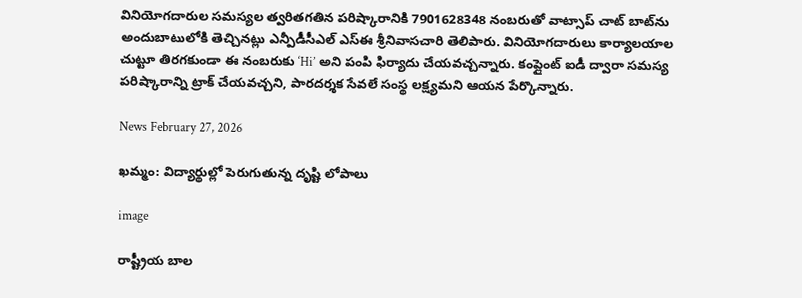వినియోగదారుల సమస్యల త్వరితగతిన పరిష్కారానికి 7901628348 నంబరుతో వాట్సాప్‌ చాట్‌ బాట్‌ను అందుబాటులోకి తెచ్చినట్లు ఎన్పీడీసీఎల్ ఎస్‌ఈ శ్రీనివాసచారి తెలిపారు. వినియోగదారులు కార్యాలయాల చుట్టూ తిరగకుండా ఈ నంబరుకు ‘Hi’ అని పంపి ఫిర్యాదు చేయవచ్చన్నారు. కంప్లైంట్‌ ఐడీ ద్వారా సమస్య పరిష్కారాన్ని ట్రాక్ చేయవచ్చని, పారదర్శక సేవలే సంస్థ లక్ష్యమని ఆయన పేర్కొన్నారు.

News February 27, 2026

ఖమ్మం: విద్యార్థుల్లో పెరుగుతున్న దృష్టి లోపాలు

image

రాష్ట్రీయ బాల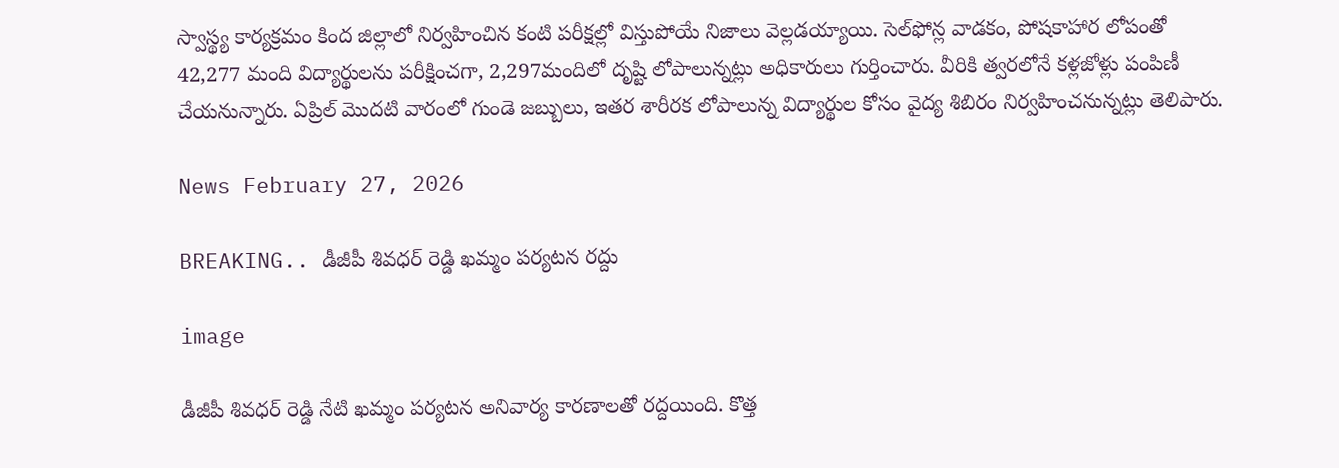స్వాస్థ్య కార్యక్రమం కింద జిల్లాలో నిర్వహించిన కంటి పరీక్షల్లో విస్తుపోయే నిజాలు వెల్లడయ్యాయి. సెల్‌ఫోన్ల వాడకం, పోషకాహార లోపంతో 42,277 మంది విద్యార్థులను పరీక్షించగా, 2,297మందిలో దృష్టి లోపాలున్నట్లు అధికారులు గుర్తించారు. వీరికి త్వరలోనే కళ్లజోళ్లు పంపిణీ చేయనున్నారు. ఏప్రిల్ మొదటి వారంలో గుండె జబ్బులు, ఇతర శారీరక లోపాలున్న విద్యార్థుల కోసం వైద్య శిబిరం నిర్వహించనున్నట్లు తెలిపారు.

News February 27, 2026

BREAKING.. డీజీపీ శివధర్ రెడ్డి ఖమ్మం పర్యటన రద్దు

image

డీజీపీ శివధర్ రెడ్డి నేటి ఖమ్మం పర్యటన అనివార్య కారణాలతో రద్దయింది. కొత్త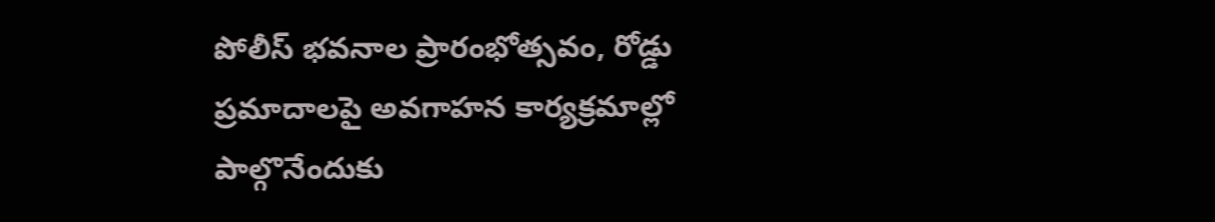పోలీస్ భవనాల ప్రారంభోత్సవం, రోడ్డు ప్రమాదాలపై అవగాహన కార్యక్రమాల్లో పాల్గొనేందుకు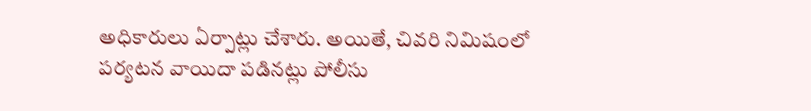అధికారులు ఏర్పాట్లు చేశారు. అయితే, చివరి నిమిషంలో పర్యటన వాయిదా పడినట్లు పోలీసు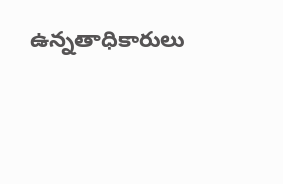ఉన్నతాధికారులు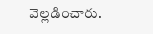వెల్లడించారు.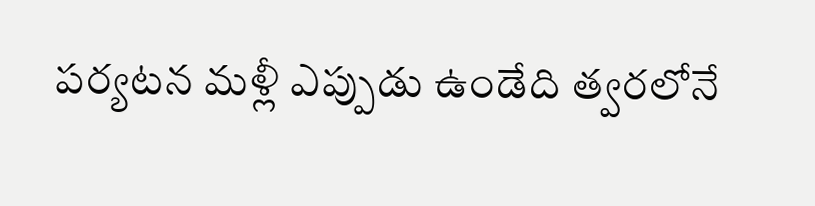పర్యటన మళ్లీ ఎప్పుడు ఉండేది త్వరలోనే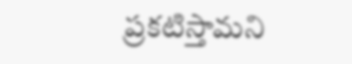ప్రకటిస్తామని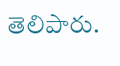తెలిపారు.